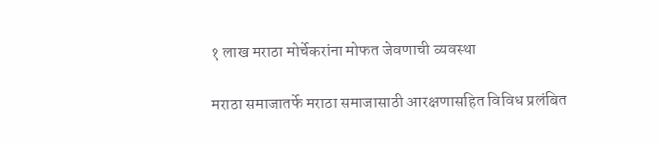१ लाख मराठा मोर्चेकरांना मोफत जेवणाची व्यवस्था

मराठा समाजातर्फे मराठा समाजासाठी आरक्षणासहित विविध प्रलंबित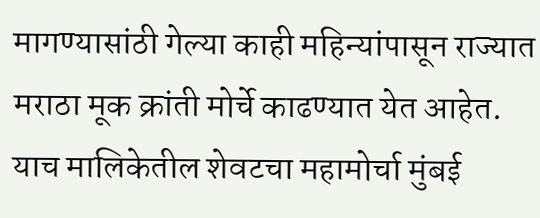मागण्यासांठी गेल्या काही महिन्यांपासून राज्यात मराठा मूक क्रांती मोर्चे काढण्यात येत आहेत. याच मालिकेतील शेवटचा महामोर्चा मुंबई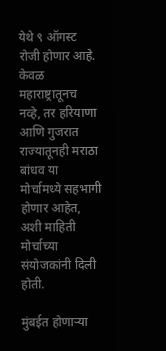येथे ९ ऑगस्ट रोजी होणार आहे. केवळ महाराष्ट्रातूनच नव्हे, तर हरियाणा आणि गुजरात राज्यातूनही मराठा बांधव या मोर्चामध्ये सहभागी होणार आहेत, अशी माहिती मोर्चाच्या संयोजकांनी दिली होती.

मुंबईत होणाऱ्या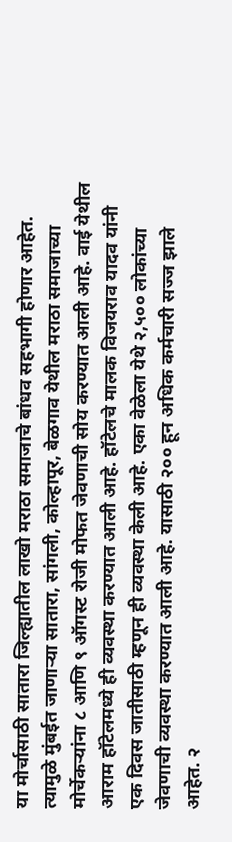या मोर्चासाठी सातारा जिल्ह्यातील लाखो मराठा समाजाचे बांधव सहभागी होणार आहेत. त्यामुळे मुंबईत जाणाऱ्या सातारा, सांगली, कोल्हापूर, बेळगाव येथील मराठा समाजाच्या मोर्चेकऱ्यांना ८ आणि ९ ऑगस्ट रोजी मोफत जेवणाची सोय करण्यात आली आहे. वाई येथील आराम हॉटेलमध्ये ही व्यवस्था करण्यात आली आहे. हॉटेलचे मालक विजयराव यादव यांनी एक दिवस जातीसाठी म्हणून ही व्यवस्था केली आहे. एका वेळेला येथे २,५०० लोकांच्या जेवणाची व्यवस्था करण्यात आली आहे. यासाठी २०० हून अधिक कर्मचारी सज्ज झाले आहेत. २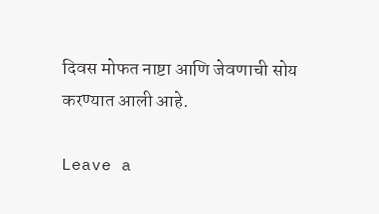दिवस मोफत नाष्टा आणि जेवणाची सोय करण्यात आली आहे.

Leave a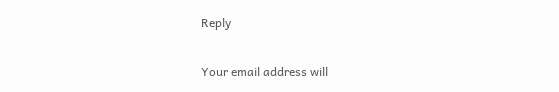Reply

Your email address will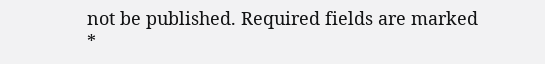not be published. Required fields are marked *